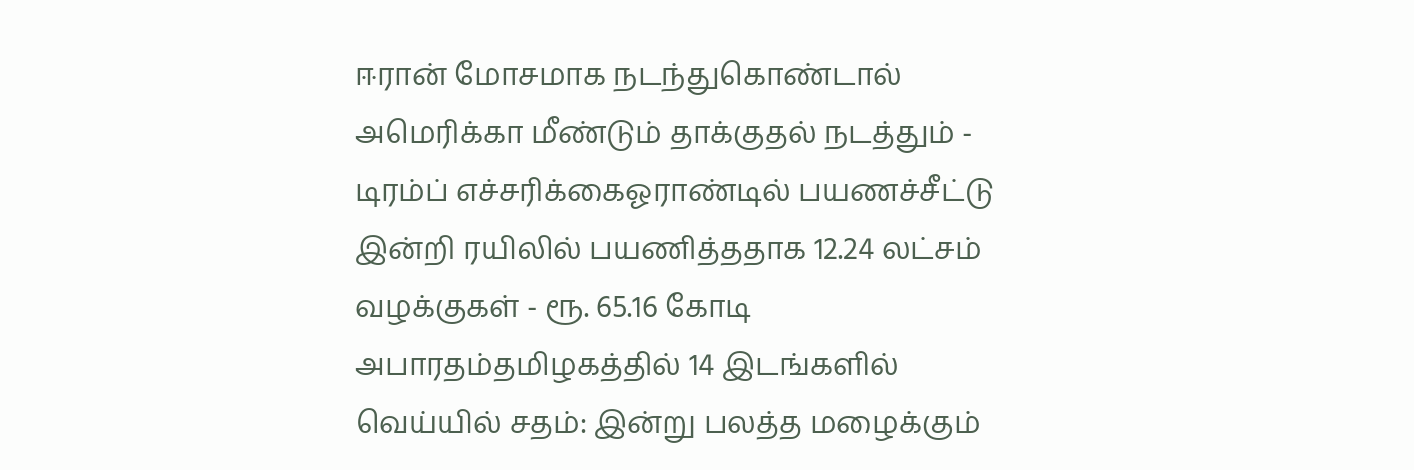ஈரான் மோசமாக நடந்துகொண்டால் அமெரிக்கா மீண்டும் தாக்குதல் நடத்தும் - டிரம்ப் எச்சரிக்கைஓராண்டில் பயணச்சீட்டு இன்றி ரயிலில் பயணித்ததாக 12.24 லட்சம் வழக்குகள் - ரூ. 65.16 கோடி அபாரதம்தமிழகத்தில் 14 இடங்களில் வெய்யில் சதம்: இன்று பலத்த மழைக்கும்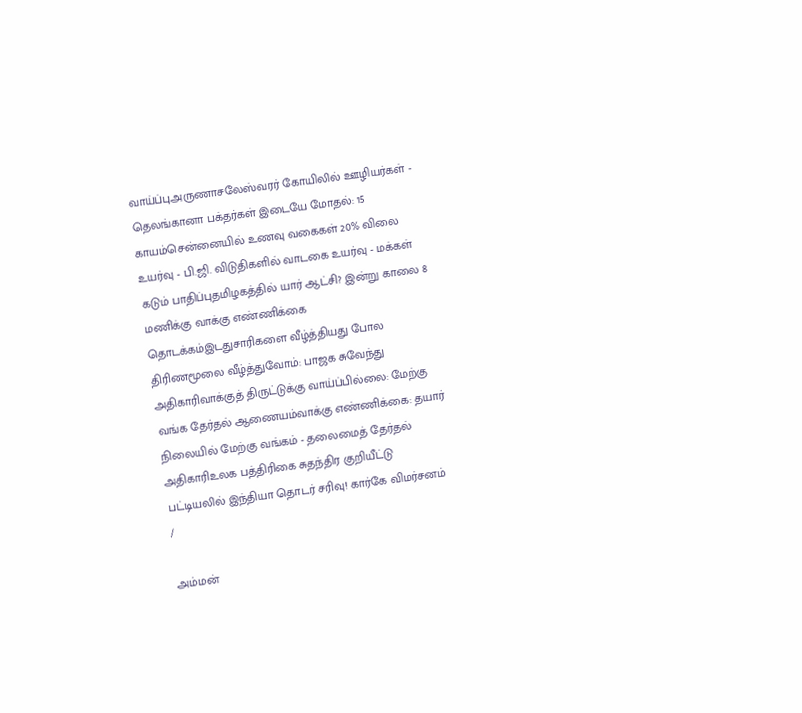வாய்ப்புஅருணாசலேஸ்வரர் கோயிலில் ஊழியர்கள் - தெலங்கானா பக்தர்கள் இடையே மோதல்: 15 காயம்சென்னையில் உணவு வகைகள் 20% விலை உயர்வு - பி.ஜி. விடுதிகளில் வாடகை உயர்வு - மக்கள் கடும் பாதிப்புதமிழகத்தில் யார் ஆட்சி? இன்று காலை 8 மணிக்கு வாக்கு எண்ணிக்கை தொடக்கம்இடதுசாரிகளை வீழ்த்தியது போல திரிணமூலை வீழ்த்துவோம்: பாஜக சுவேந்து அதிகாரிவாக்குத் திருட்டுக்கு வாய்ப்பில்லை: மேற்கு வங்க தேர்தல் ஆணையம்வாக்கு எண்ணிக்கை: தயார் நிலையில் மேற்கு வங்கம் - தலைமைத் தேர்தல் அதிகாரிஉலக பத்திரிகை சுதந்திர குறியீட்டு பட்டியலில் இந்தியா தொடர் சரிவு! கார்கே விமர்சனம்
/

அம்மன்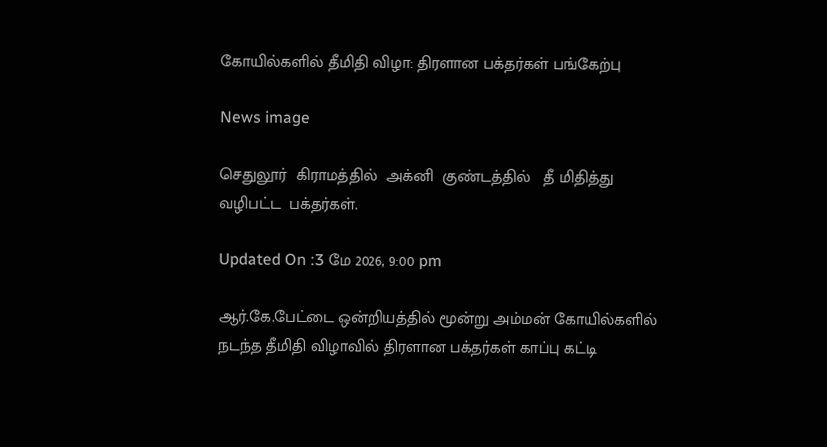கோயில்களில் தீமிதி விழா: திரளான பக்தர்கள் பங்கேற்பு

News image

செதுலூர்  கிராமத்தில்  அக்னி  குண்டத்தில்   தீ மிதித்து  வழிபட்ட  பக்தர்கள்.

Updated On :3 மே 2026, 9:00 pm

ஆர்.கே.பேட்டை ஒன்றியத்தில் மூன்று அம்மன் கோயில்களில் நடந்த தீமிதி விழாவில் திரளான பக்தர்கள் காப்பு கட்டி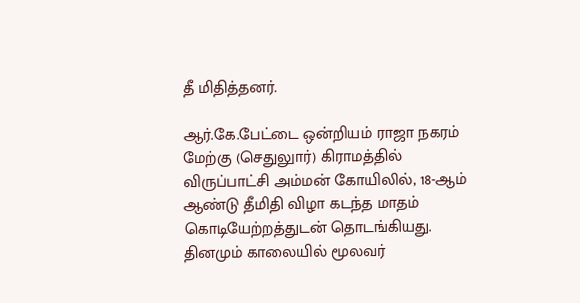தீ மிதித்தனர்.

ஆர்.கே.பேட்டை ஒன்றியம் ராஜா நகரம் மேற்கு (செதுலுார்) கிராமத்தில் விருப்பாட்சி அம்மன் கோயிலில், 18-ஆம் ஆண்டு தீமிதி விழா கடந்த மாதம் கொடியேற்றத்துடன் தொடங்கியது. தினமும் காலையில் மூலவர்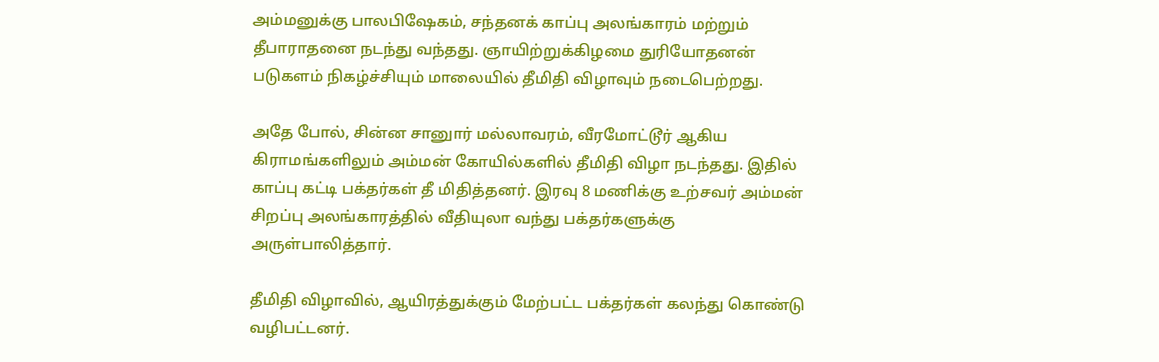அம்மனுக்கு பாலபிஷேகம், சந்தனக் காப்பு அலங்காரம் மற்றும் தீபாராதனை நடந்து வந்தது. ஞாயிற்றுக்கிழமை துரியோதனன் படுகளம் நிகழ்ச்சியும் மாலையில் தீமிதி விழாவும் நடைபெற்றது.

அதே போல், சின்ன சானுார் மல்லாவரம், வீரமோட்டூர் ஆகிய கிராமங்களிலும் அம்மன் கோயில்களில் தீமிதி விழா நடந்தது. இதில் காப்பு கட்டி பக்தர்கள் தீ மிதித்தனர். இரவு 8 மணிக்கு உற்சவர் அம்மன் சிறப்பு அலங்காரத்தில் வீதியுலா வந்து பக்தர்களுக்கு அருள்பாலித்தார்.

தீமிதி விழாவில், ஆயிரத்துக்கும் மேற்பட்ட பக்தர்கள் கலந்து கொண்டு வழிபட்டனர்.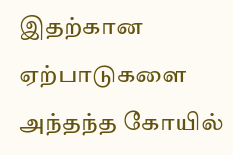இதற்கான ஏற்பாடுகளை அந்தந்த கோயில்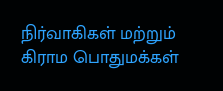நிர்வாகிகள் மற்றும் கிராம பொதுமக்கள்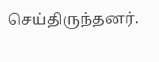செய்திருந்தனர்.